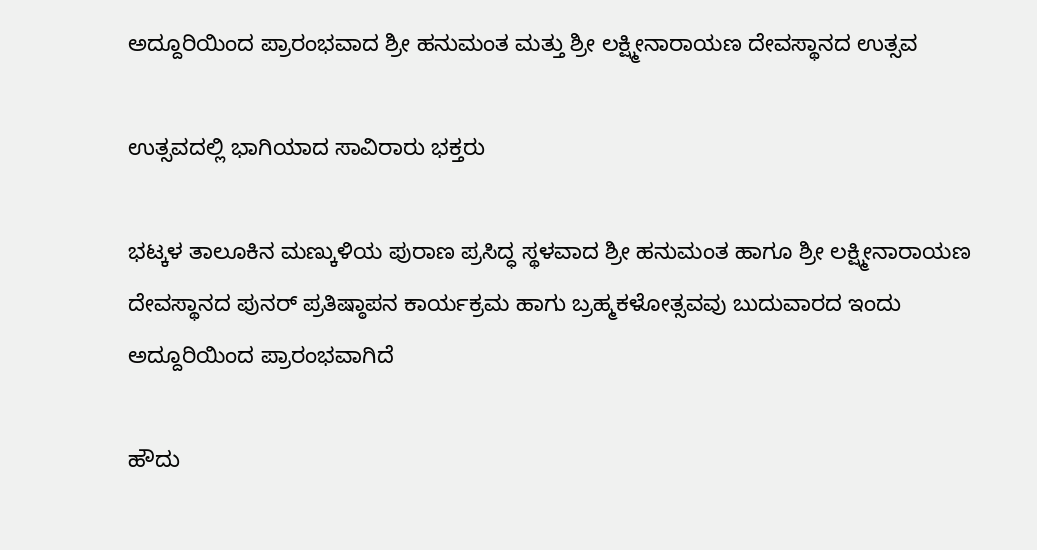ಅದ್ದೂರಿಯಿಂದ ಪ್ರಾರಂಭವಾದ ಶ್ರೀ ಹನುಮಂತ ಮತ್ತು ಶ್ರೀ ಲಕ್ಷ್ಮೀನಾರಾಯಣ ದೇವಸ್ಥಾನದ ಉತ್ಸವ

ಉತ್ಸವದಲ್ಲಿ ಭಾಗಿಯಾದ ಸಾವಿರಾರು ಭಕ್ತರು

ಭಟ್ಕಳ ತಾಲೂಕಿನ ಮಣ್ಕುಳಿಯ ಪುರಾಣ ಪ್ರಸಿದ್ಧ ಸ್ಥಳವಾದ ಶ್ರೀ ಹನುಮಂತ ಹಾಗೂ ಶ್ರೀ ಲಕ್ಷ್ಮೀನಾರಾಯಣ ದೇವಸ್ಥಾನದ ಪುನರ್ ಪ್ರತಿಷ್ಠಾಪನ ಕಾರ್ಯಕ್ರಮ ಹಾಗು ಬ್ರಹ್ಮಕಳೋತ್ಸವವು ಬುದುವಾರದ ಇಂದು ಅದ್ದೂರಿಯಿಂದ ಪ್ರಾರಂಭವಾಗಿದೆ

ಹೌದು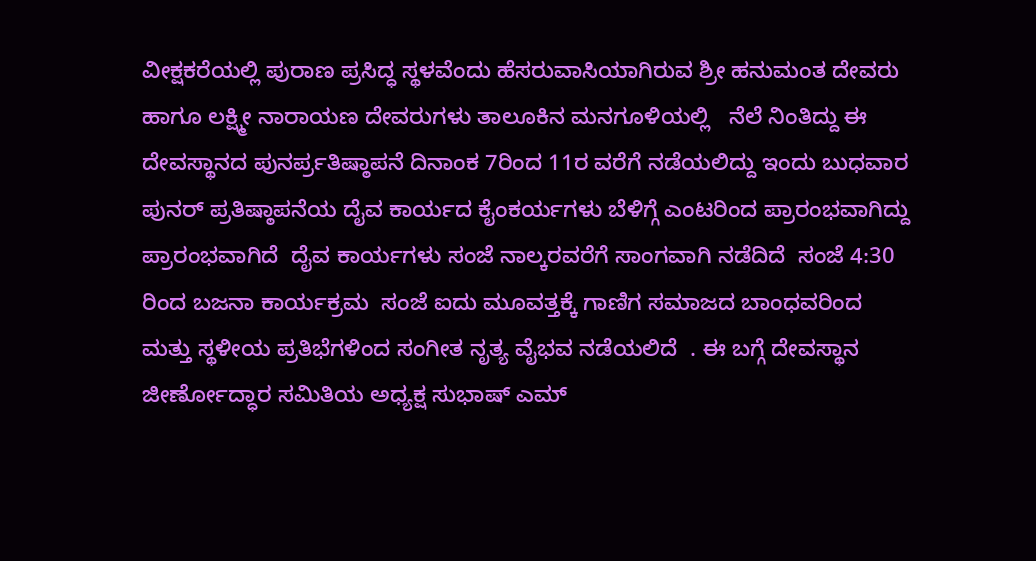ವೀಕ್ಷಕರೆಯಲ್ಲಿ ಪುರಾಣ ಪ್ರಸಿದ್ಧ ಸ್ಥಳವೆಂದು ಹೆಸರುವಾಸಿಯಾಗಿರುವ ಶ್ರೀ ಹನುಮಂತ ದೇವರು ಹಾಗೂ ಲಕ್ಷ್ಮೀ ನಾರಾಯಣ ದೇವರುಗಳು ತಾಲೂಕಿನ ಮನಗೂಳಿಯಲ್ಲಿ   ನೆಲೆ ನಿಂತಿದ್ದು ಈ ದೇವಸ್ಥಾನದ ಪುನರ್ಪ್ರತಿಷ್ಠಾಪನೆ ದಿನಾಂಕ 7ರಿಂದ 11ರ ವರೆಗೆ ನಡೆಯಲಿದ್ದು ಇಂದು ಬುಧವಾರ  ಪುನರ್ ಪ್ರತಿಷ್ಠಾಪನೆಯ ದೈವ ಕಾರ್ಯದ ಕೈಂಕರ್ಯಗಳು ಬೆಳಿಗ್ಗೆ ಎಂಟರಿಂದ ಪ್ರಾರಂಭವಾಗಿದ್ದು ಪ್ರಾರಂಭವಾಗಿದೆ  ದೈವ ಕಾರ್ಯಗಳು ಸಂಜೆ ನಾಲ್ಕರವರೆಗೆ ಸಾಂಗವಾಗಿ ನಡೆದಿದೆ  ಸಂಜೆ 4:30 ರಿಂದ ಬಜನಾ ಕಾರ್ಯಕ್ರಮ  ಸಂಜೆ ಐದು ಮೂವತ್ತಕ್ಕೆ ಗಾಣಿಗ ಸಮಾಜದ ಬಾಂಧವರಿಂದ  ಮತ್ತು ಸ್ಥಳೀಯ ಪ್ರತಿಭೆಗಳಿಂದ ಸಂಗೀತ ನೃತ್ಯ ವೈಭವ ನಡೆಯಲಿದೆ  . ಈ ಬಗ್ಗೆ ದೇವಸ್ಥಾನ ಜೀರ್ಣೋದ್ಧಾರ ಸಮಿತಿಯ ಅಧ್ಯಕ್ಷ ಸುಭಾಷ್ ಎಮ್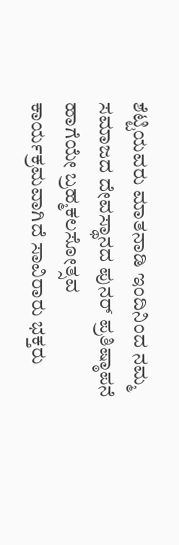ಶೆಟ್ಟಿಯವರು ಮಾತನಾಡಿ ಇಂದಿನಿಂದ ನಮ್ಮ ಸಮಾಜದ ದೇವಸ್ಥಾನದ ಪುನರ್ ಪ್ರತಿಷ್ಠಾಪನೆ ಹಾಗೆಯೇ ಬ್ರಹ್ಮಕಲಸೋತ್ಸವ ಕಾರ್ಯಕ್ರಮವಾಗಿದೆ ಸಾವಿರಾರು ಭಕ್ತರು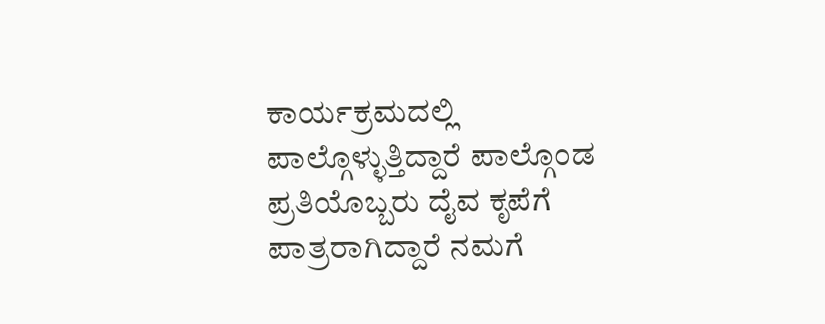ಕಾರ್ಯಕ್ರಮದಲ್ಲಿ ಪಾಲ್ಗೊಳ್ಳುತ್ತಿದ್ದಾರೆ ಪಾಲ್ಗೊಂಡ ಪ್ರತಿಯೊಬ್ಬರು ದೈವ ಕೃಪೆಗೆ ಪಾತ್ರರಾಗಿದ್ದಾರೆ ನಮಗೆ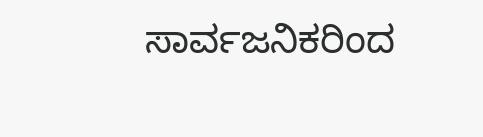ಸಾರ್ವಜನಿಕರಿಂದ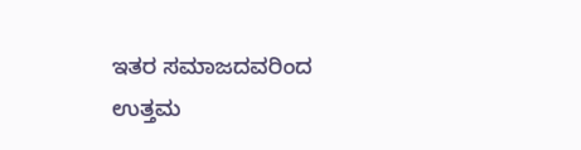ಇತರ ಸಮಾಜದವರಿಂದ ಉತ್ತಮ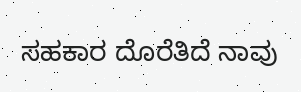ಸಹಕಾರ ದೊರೆತಿದೆ ನಾವು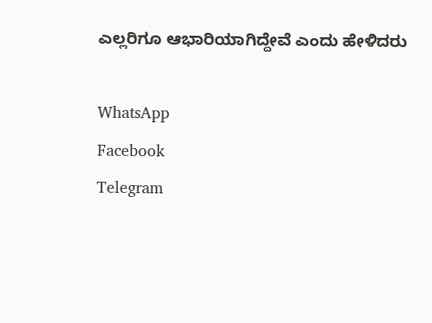ಎಲ್ಲರಿಗೂ ಆಭಾರಿಯಾಗಿದ್ದೇವೆ ಎಂದು ಹೇಳಿದರು

WhatsApp
Facebook
Telegram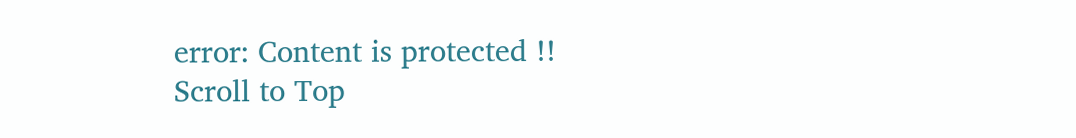error: Content is protected !!
Scroll to Top